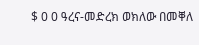$ 0 0 ዓረና-መድረክ ወክለው በመቐለ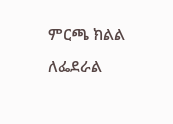ምርጫ ክልል ለፌደራል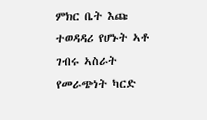ምክር ቤት እጩ ተወዳዳሪ የሆኑት ኣቶ ገብሩ ኣስራት የመራጭነት ካርድ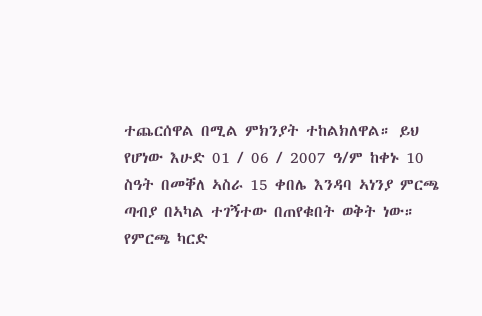ተጨርሰዋል በሚል ምክንያት ተከልክለዋል። ይህ የሆነው እሁድ 01 / 06 / 2007 ዓ/ም ከቀኑ 10 ስዓት በመቐለ ኣስራ 15 ቀበሌ እንዳባ ኣነንያ ምርጫ ጣብያ በኣካል ተገኝተው በጠየቁበት ወቅት ነው። የምርጫ ካርድ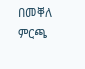በመቐለ ምርጫ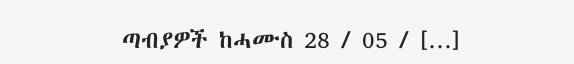ጣብያዎች ከሓሙስ 28 / 05 / […]